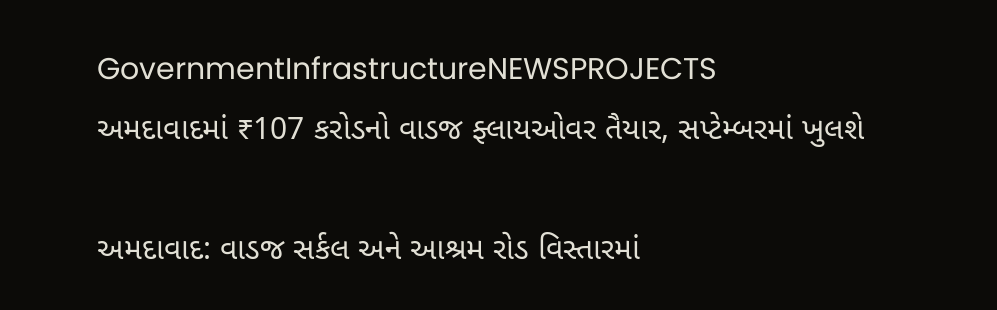GovernmentInfrastructureNEWSPROJECTS
અમદાવાદમાં ₹107 કરોડનો વાડજ ફ્લાયઓવર તૈયાર, સપ્ટેમ્બરમાં ખુલશે

અમદાવાદ: વાડજ સર્કલ અને આશ્રમ રોડ વિસ્તારમાં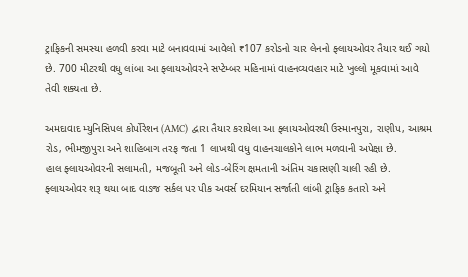ટ્રાફિકની સમસ્યા હળવી કરવા માટે બનાવવામાં આવેલો ₹107 કરોડનો ચાર લેનનો ફ્લાયઓવર તૈયાર થઈ ગયો છે. 700 મીટરથી વધુ લાંબા આ ફ્લાયઓવરને સપ્ટેમ્બર મહિનામાં વાહનવ્યવહાર માટે ખુલ્લો મૂકવામાં આવે તેવી શક્યતા છે.

અમદાવાદ મ્યુનિસિપલ કોર્પોરેશન (AMC) દ્વારા તૈયાર કરાયેલા આ ફ્લાયઓવરથી ઉસ્માનપુરા, રાણીપ, આશ્રમ રોડ, ભીમજીપુરા અને શાહિબાગ તરફ જતા 1 લાખથી વધુ વાહનચાલકોને લાભ મળવાની અપેક્ષા છે.
હાલ ફ્લાયઓવરની સલામતી, મજબૂતી અને લોડ-બેરિંગ ક્ષમતાની અંતિમ ચકાસણી ચાલી રહી છે. ફ્લાયઓવર શરૂ થયા બાદ વાડજ સર્કલ પર પીક અવર્સ દરમિયાન સર્જાતી લાંબી ટ્રાફિક કતારો અને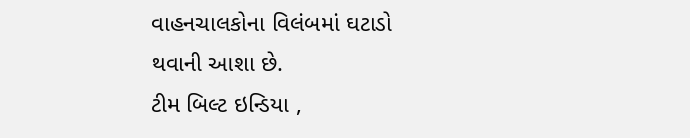વાહનચાલકોના વિલંબમાં ઘટાડો થવાની આશા છે.
ટીમ બિલ્ટ ઇન્ડિયા ,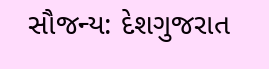સૌજન્ય: દેશગુજરાત